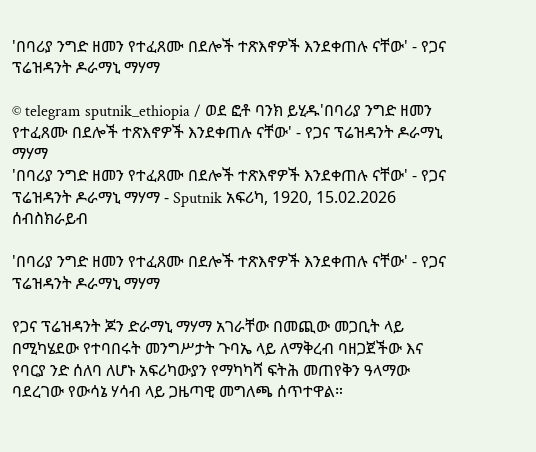'በባሪያ ንግድ ዘመን የተፈጸሙ በደሎች ተጽእኖዎች እንደቀጠሉ ናቸው' - የጋና ፕሬዝዳንት ዶራማኒ ማሃማ

© telegram sputnik_ethiopia / ወደ ፎቶ ባንክ ይሂዱ'በባሪያ ንግድ ዘመን የተፈጸሙ በደሎች ተጽእኖዎች እንደቀጠሉ ናቸው' - የጋና ፕሬዝዳንት ዶራማኒ ማሃማ
'በባሪያ ንግድ ዘመን የተፈጸሙ በደሎች ተጽእኖዎች እንደቀጠሉ ናቸው' - የጋና ፕሬዝዳንት ዶራማኒ ማሃማ - Sputnik አፍሪካ, 1920, 15.02.2026
ሰብስክራይብ

'በባሪያ ንግድ ዘመን የተፈጸሙ በደሎች ተጽእኖዎች እንደቀጠሉ ናቸው' - የጋና ፕሬዝዳንት ዶራማኒ ማሃማ

የጋና ፕሬዝዳንት ጆን ድራማኒ ማሃማ አገራቸው በመጪው መጋቢት ላይ በሚካሄደው የተባበሩት መንግሥታት ጉባኤ ላይ ለማቅረብ ባዘጋጀችው እና የባርያ ንድ ሰለባ ለሆኑ አፍሪካውያን የማካካሻ ፍትሕ መጠየቅን ዓላማው ባደረገው የውሳኔ ሃሳብ ላይ ጋዜጣዊ መግለጫ ሰጥተዋል።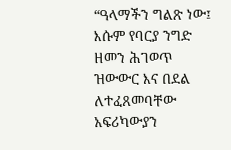“ዓላማችን ግልጽ ነው፤ እሱም የባርያ ንግድ ዘመን ሕገወጥ ዝውውር እና በደል ለተፈጸመባቸው አፍሪካውያን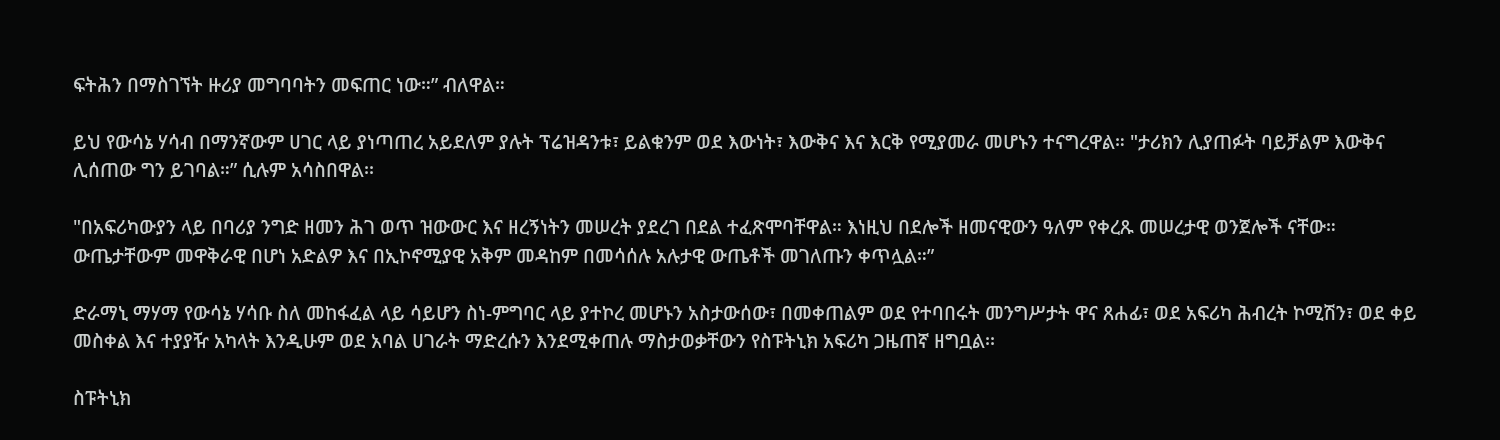ፍትሕን በማስገኘት ዙሪያ መግባባትን መፍጠር ነው።” ብለዋል።

ይህ የውሳኔ ሃሳብ በማንኛውም ሀገር ላይ ያነጣጠረ አይደለም ያሉት ፕሬዝዳንቱ፣ ይልቁንም ወደ እውነት፣ እውቅና እና እርቅ የሚያመራ መሆኑን ተናግረዋል። "ታሪክን ሊያጠፉት ባይቻልም እውቅና ሊሰጠው ግን ይገባል።” ሲሉም አሳስበዋል፡፡

"በአፍሪካውያን ላይ በባሪያ ንግድ ዘመን ሕገ ወጥ ዝውውር እና ዘረኝነትን መሠረት ያደረገ በደል ተፈጽሞባቸዋል። እነዚህ በደሎች ዘመናዊውን ዓለም የቀረጹ መሠረታዊ ወንጀሎች ናቸው። ውጤታቸውም መዋቅራዊ በሆነ አድልዎ እና በኢኮኖሚያዊ አቅም መዳከም በመሳሰሉ አሉታዊ ውጤቶች መገለጡን ቀጥሏል።”

ድራማኒ ማሃማ የውሳኔ ሃሳቡ ስለ መከፋፈል ላይ ሳይሆን ስነ-ምግባር ላይ ያተኮረ መሆኑን አስታውሰው፣ በመቀጠልም ወደ የተባበሩት መንግሥታት ዋና ጸሐፊ፣ ወደ አፍሪካ ሕብረት ኮሚሽን፣ ወደ ቀይ መስቀል እና ተያያዥ አካላት እንዲሁም ወደ አባል ሀገራት ማድረሱን እንደሚቀጠሉ ማስታወቃቸውን የስፑትኒክ አፍሪካ ጋዜጠኛ ዘግቧል፡፡

ስፑትኒክ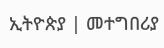ኢትዮጵያ | መተግበሪያ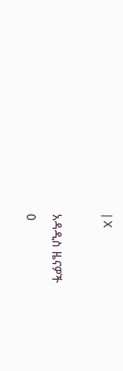| X

አዳዲስ ዜናዎች
0